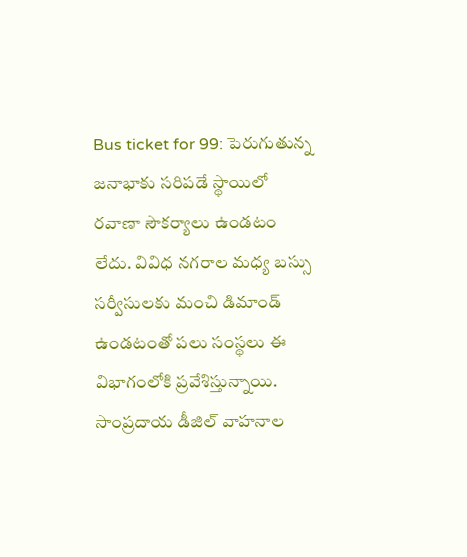Bus ticket for 99: పెరుగుతున్న జనాభాకు సరిపడే స్థాయిలో రవాణా సౌకర్యాలు ఉండటం లేదు. వివిధ నగరాల మధ్య బస్సు సర్వీసులకు మంచి డిమాండ్ ఉండటంతో పలు సంస్థలు ఈ విభాగంలోకి ప్రవేశిస్తున్నాయి. సాంప్రదాయ డీజిల్ వాహనాల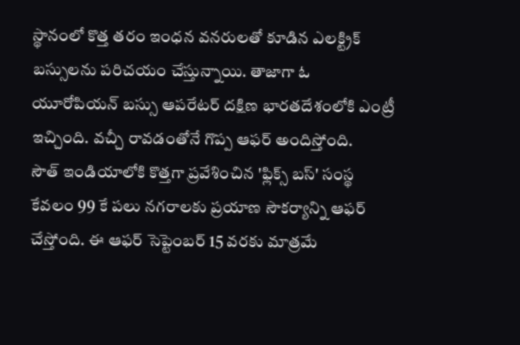స్థానంలో కొత్త తరం ఇంధన వనరులతో కూడిన ఎలక్ట్రిక్ బస్సులను పరిచయం చేస్తున్నాయి. తాజాగా ఓ యూరోపియన్ బస్సు ఆపరేటర్ దక్షిణ భారతదేశంలోకి ఎంట్రీ ఇచ్చింది. వచ్చీ రావడంతోనే గొప్ప ఆఫర్ అందిస్తోంది.
సౌత్ ఇండియాలోకి కొత్తగా ప్రవేశించిన 'ఫ్లిక్స్ బస్' సంస్థ కేవలం 99 కే పలు నగరాలకు ప్రయాణ సౌకర్యాన్ని ఆఫర్ చేస్తోంది. ఈ ఆఫర్ సెప్టెంబర్ 15 వరకు మాత్రమే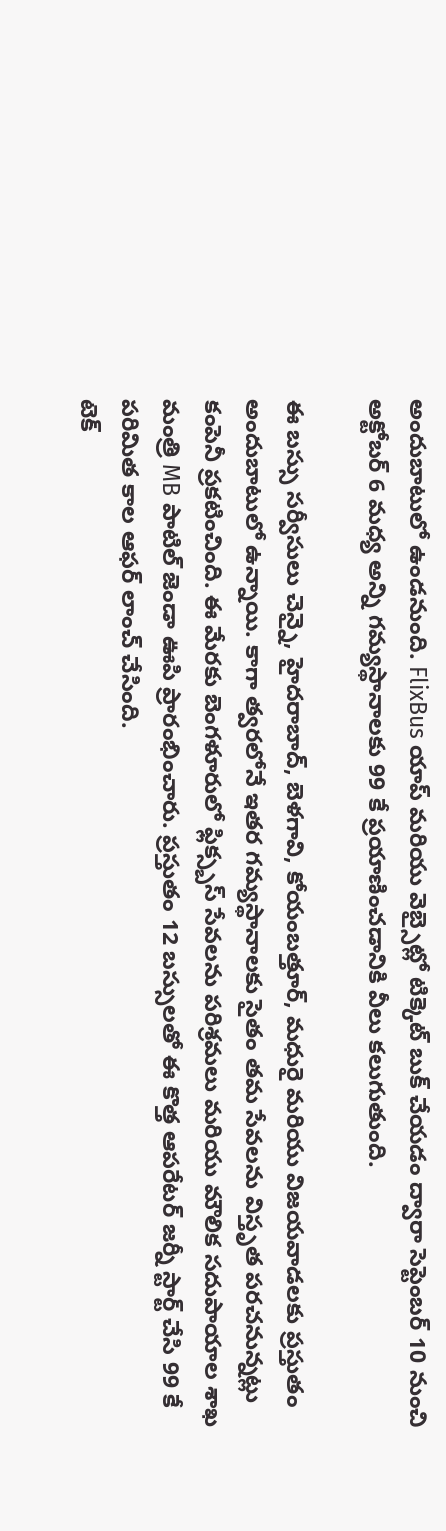అందుబాటులో ఉండనుంది. FlixBus యాప్ మరియు వెబ్సైట్లో టిక్కెట్ బుక్ చేయడం ద్వారా సెప్టెంబర్ 10 నుంచి అక్టోబర్ 6 మధ్య అన్ని గమ్యస్థానాలకు 99 కే ప్రయాణించడానికి వీలు కలుగుతుంది.

ఈ బస్సు సర్వీసులు చెన్నై, హైదరాబాద్, బెళగావి, కోయంబత్తూర్, మధురై మరియు విజయవాడలకు ప్రస్తుతం అందుబాటులో ఉన్నాయి. కాగా త్వరలోనే ఇతర గమ్యస్థానాలకు సైతం తమ సేవలను విస్తృత పరచనున్నట్లు కంపెనీ ప్రకటించింది. ఈ మేరకు బెంగళూరులో ఫ్లిక్స్బస్ సేవలను పరిశ్రమలు మరియు మౌలిక సదుపాయాల శాఖ మంత్రి MB పాటిల్ జెండా ఊపి ప్రారంభించారు. ప్రస్తుతం 12 బస్సులతో ఈ కొత్త ఆపరేటర్ జర్నీ స్టార్ట్ చేసి 99 కే పరిమిత కాల ఆఫర్ లాంచ్ చేసింది.
టెక్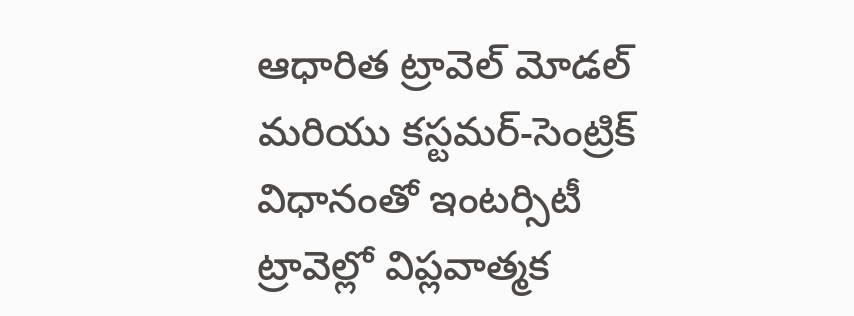ఆధారిత ట్రావెల్ మోడల్ మరియు కస్టమర్-సెంట్రిక్ విధానంతో ఇంటర్సిటీ ట్రావెల్లో విప్లవాత్మక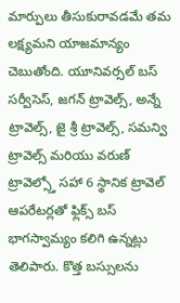మార్పులు తీసుకురావడమే తమ లక్ష్యమని యాజమాన్యం చెబుతోంది. యూనివర్సల్ బస్ సర్వీసెస్, జగన్ ట్రావెల్స్, అన్నే ట్రావెల్స్, జై శ్రీ ట్రావెల్స్, సమన్వి ట్రావెల్స్ మరియు వరుణ్ ట్రావెల్స్తో సహా 6 స్థానిక ట్రావెల్ ఆపరేటర్లతో ఫ్లిక్స్ బస్ భాగస్వామ్యం కలిగి ఉన్నట్లు తెలిపారు. కొత్త బస్సులను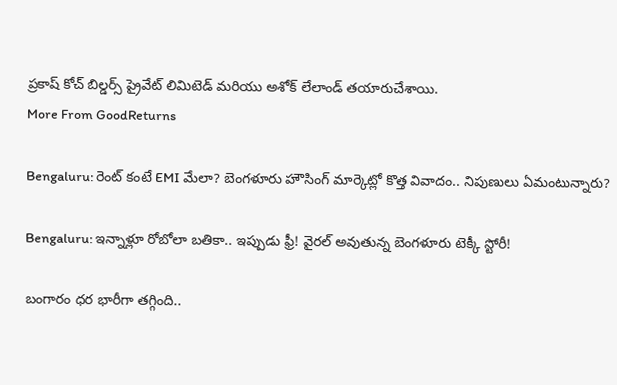ప్రకాష్ కోచ్ బిల్డర్స్ ప్రైవేట్ లిమిటెడ్ మరియు అశోక్ లేలాండ్ తయారుచేశాయి.
More From GoodReturns

Bengaluru: రెంట్ కంటే EMI మేలా? బెంగళూరు హౌసింగ్ మార్కెట్లో కొత్త వివాదం.. నిపుణులు ఏమంటున్నారు?

Bengaluru: ఇన్నాళ్లూ రోబోలా బతికా.. ఇప్పుడు ఫ్రీ! వైరల్ అవుతున్న బెంగళూరు టెక్కీ స్టోరీ!

బంగారం ధర భారీగా తగ్గింది..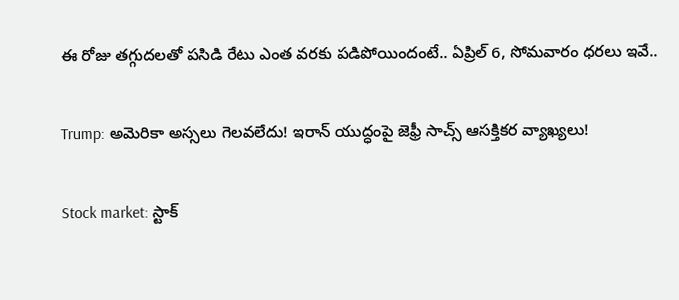ఈ రోజు తగ్గుదలతో పసిడి రేటు ఎంత వరకు పడిపోయిందంటే.. ఏప్రిల్ 6, సోమవారం ధరలు ఇవే..

Trump: అమెరికా అస్సలు గెలవలేదు! ఇరాన్ యుద్ధంపై జెఫ్రీ సాచ్స్ ఆసక్తికర వ్యాఖ్యలు!

Stock market: స్టాక్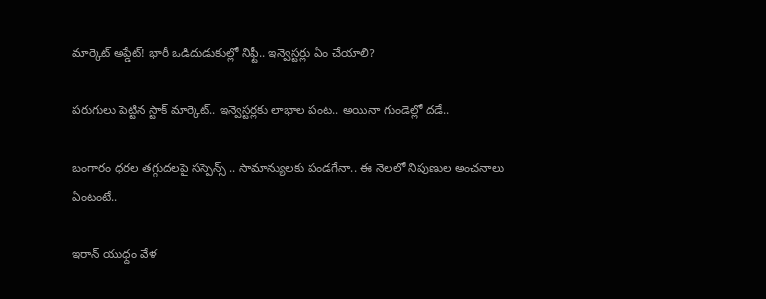మార్కెట్ అప్డేట్! భారీ ఒడిదుడుకుల్లో నిఫ్టీ.. ఇన్వెస్టర్లు ఏం చేయాలి?

పరుగులు పెట్టిన స్టాక్ మార్కెట్.. ఇన్వెస్టర్లకు లాభాల పంట.. అయినా గుండెల్లో దడే..

బంగారం ధరల తగ్గుదలపై సస్పెన్స్ .. సామాన్యులకు పండగేనా.. ఈ నెలలో నిపుణుల అంచనాలు ఏంటంటే..

ఇరాన్ యుధ్దం వేళ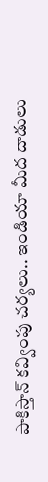పాకిస్తాన్ కవ్వింపు చర్యలు.. ఇండియా మీద దాడులు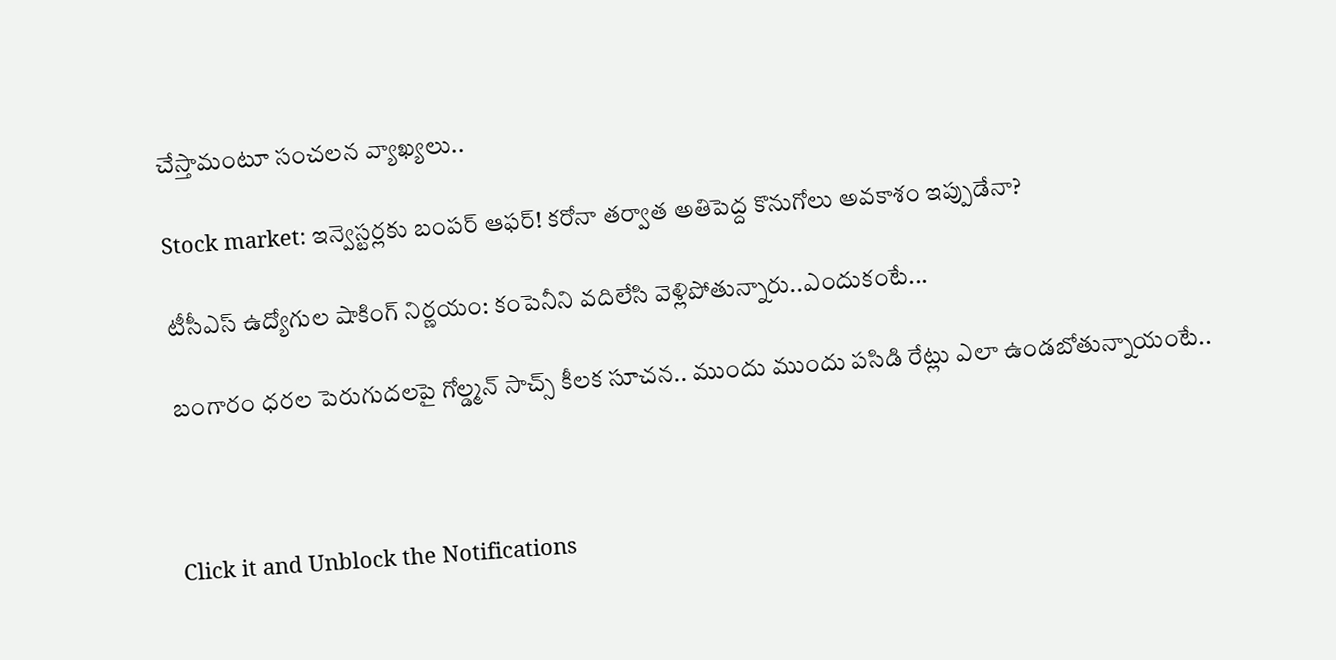చేస్తామంటూ సంచలన వ్యాఖ్యలు..

Stock market: ఇన్వెస్టర్లకు బంపర్ ఆఫర్! కరోనా తర్వాత అతిపెద్ద కొనుగోలు అవకాశం ఇప్పుడేనా?

టీసీఎస్ ఉద్యోగుల షాకింగ్ నిర్ణయం: కంపెనీని వదిలేసి వెళ్లిపోతున్నారు..ఎందుకంటే...

బంగారం ధరల పెరుగుదలపై గోల్డ్మన్ సాచ్స్ కీలక సూచన.. ముందు ముందు పసిడి రేట్లు ఎలా ఉండబోతున్నాయంటే..



Click it and Unblock the Notifications